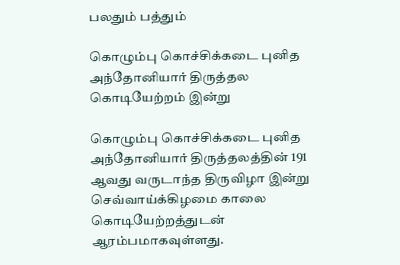பலதும் பத்தும்

கொழும்பு கொச்சிக்கடை புனித அந்தோனியார் திருத்தல கொடியேற்றம் இன்று

கொழும்பு கொச்சிக்கடை புனித அந்தோனியார் திருத்தலத்தின் 191 ஆவது வருடாந்த திருவிழா இன்று செவ்வாய்க்கிழமை காலை கொடியேற்றத்துடன் ஆரம்பமாகவுள்ளது.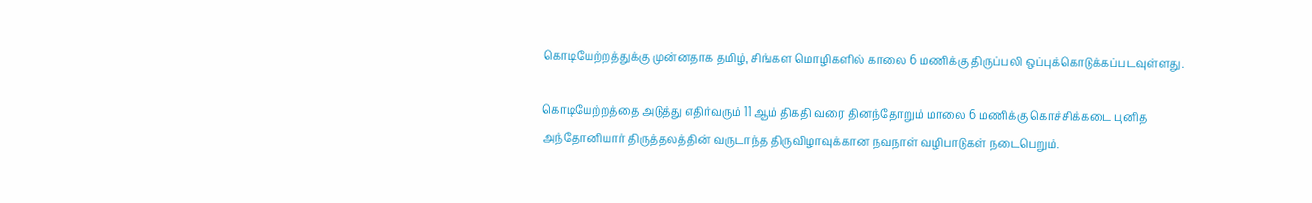கொடியேற்றத்துக்கு முன்னதாக தமிழ், சிங்கள மொழிகளில் காலை 6 மணிக்கு திருப்பலி ஒப்புக்கொடுக்கப்படவுள்ளது.

கொடியேற்றத்தை அடுத்து எதிர்வரும் 11 ஆம் திகதி வரை தினந்தோறும் மாலை 6 மணிக்கு கொச்சிக்கடை புனித அந்தோனியார் திருத்தலத்தின் வருடாந்த திருவிழாவுக்கான நவநாள் வழிபாடுகள் நடைபெறும்.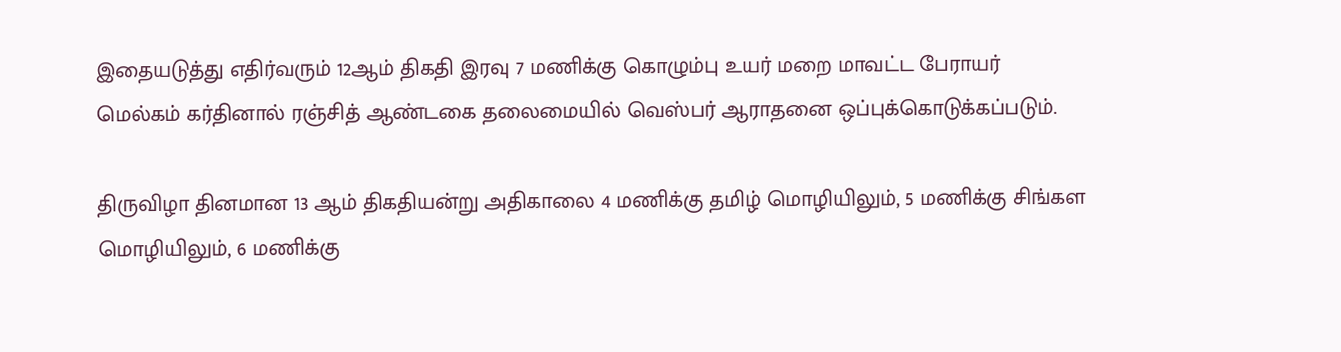இதையடுத்து எதிர்வரும் 12ஆம் திகதி இரவு 7 மணிக்கு கொழும்பு உயர் மறை மாவட்ட பேராயர் மெல்கம் கர்தினால் ரஞ்சித் ஆண்டகை தலைமையில் வெஸ்பர் ஆராதனை ஒப்புக்கொடுக்கப்படும்.

திருவிழா தினமான 13 ஆம் திகதியன்று அதிகாலை 4 மணிக்கு தமிழ் மொழியிலும், 5 மணிக்கு சிங்கள மொழியிலும், 6 மணிக்கு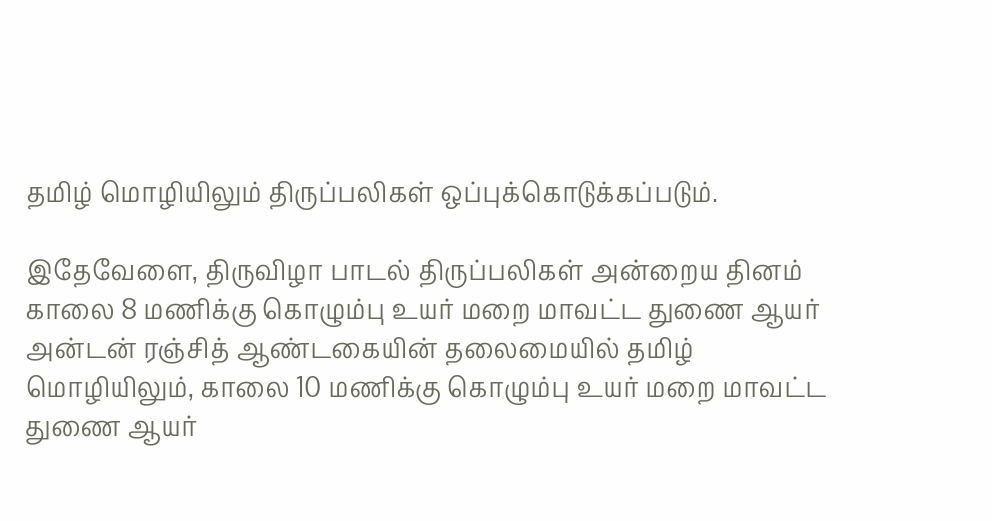தமிழ் மொழியிலும் திருப்பலிகள் ஒப்புக்கொடுக்கப்படும்.

இதேவேளை, திருவிழா பாடல் திருப்பலிகள் அன்றைய தினம் காலை 8 மணிக்கு கொழும்பு உயர் மறை மாவட்ட துணை ஆயர் அன்டன் ரஞ்சித் ஆண்டகையின் தலைமையில் தமிழ் மொழியிலும், காலை 10 மணிக்கு கொழும்பு உயர் மறை மாவட்ட துணை ஆயர்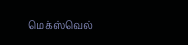மெக்ஸ்வெல்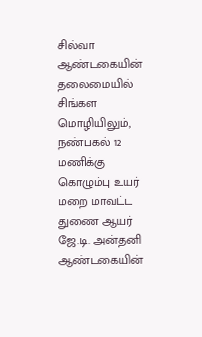சில்வா ஆண்டகையின் தலைமையில் சிங்கள மொழியிலும், நண்பகல் 12 மணிக்கு கொழும்பு உயர் மறை மாவட்ட துணை ஆயர் ஜே.டி. அன்தனி ஆண்டகையின்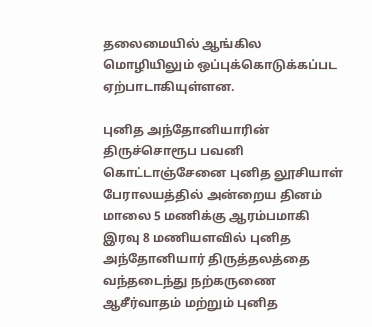தலைமையில் ஆங்கில மொழியிலும் ஒப்புக்கொடுக்கப்பட ஏற்பாடாகியுள்ளன.

புனித அந்தோனியாரின் திருச்சொரூப பவனி கொட்டாஞ்சேனை புனித லூசியாள் பேராலயத்தில் அன்றைய தினம் மாலை 5 மணிக்கு ஆரம்பமாகி இரவு 8 மணியளவில் புனித அந்தோனியார் திருத்தலத்தை வந்தடைந்து நற்கருணை ஆசீர்வாதம் மற்றும் புனித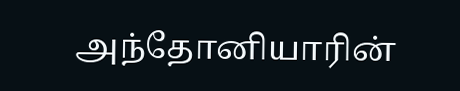அந்தோனியாரின்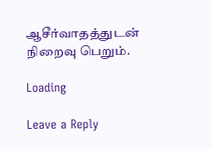ஆசீர்வாதத்துடன் நிறைவு பெறும்.

Loading

Leave a Reply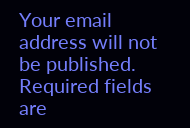Your email address will not be published. Required fields are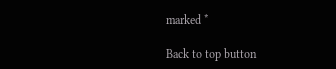marked *

Back to top button